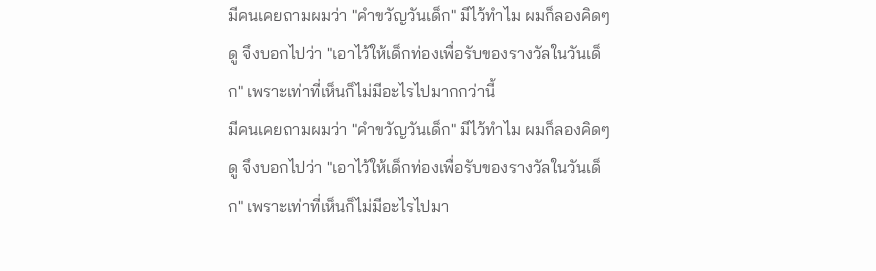มีคนเคยถามผมว่า "คำขวัญวันเด็ก" มีไว้ทำไม ผมก็ลองคิดๆ ดู จึงบอกไปว่า "เอาไว้ให้เด็กท่องเพื่อรับของรางวัลในวันเด็ก" เพราะเท่าที่เห็นก็ไม่มีอะไรไปมากกว่านี้
มีคนเคยถามผมว่า "คำขวัญวันเด็ก" มีไว้ทำไม ผมก็ลองคิดๆ ดู จึงบอกไปว่า "เอาไว้ให้เด็กท่องเพื่อรับของรางวัลในวันเด็ก" เพราะเท่าที่เห็นก็ไม่มีอะไรไปมา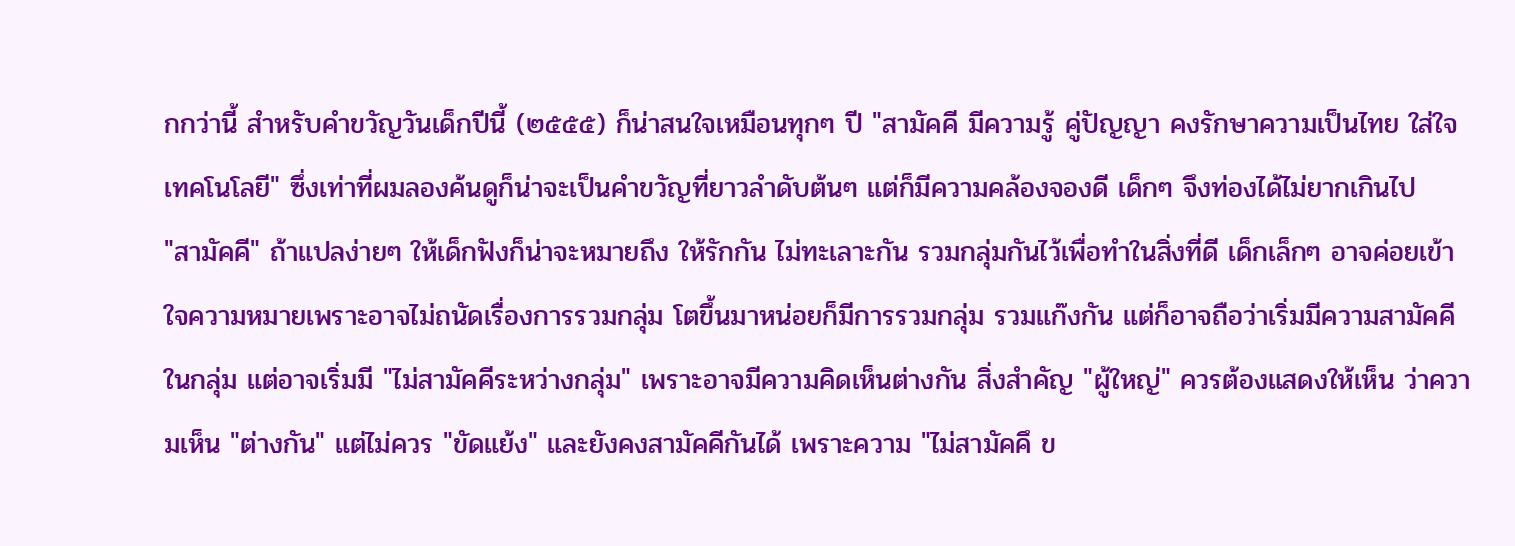กกว่านี้ สำหรับคำขวัญวันเด็กปีนี้ (๒๕๕๕) ก็น่าสนใจเหมือนทุกๆ ปี "สามัคคี มีความรู้ คู่ปัญญา คงรักษาความเป็นไทย ใส่ใจเทคโนโลยี" ซึ่งเท่าที่ผมลองค้นดูก็น่าจะเป็นคำขวัญที่ยาวลำดับต้นๆ แต่ก็มีความคล้องจองดี เด็กๆ จึงท่องได้ไม่ยากเกินไป
"สามัคคี" ถ้าแปลง่ายๆ ให้เด็กฟังก็น่าจะหมายถึง ให้รักกัน ไม่ทะเลาะกัน รวมกลุ่มกันไว้เพื่อทำในสิ่งที่ดี เด็กเล็กๆ อาจค่อยเข้าใจความหมายเพราะอาจไม่ถนัดเรื่องการรวมกลุ่ม โตขึ้นมาหน่อยก็มีการรวมกลุ่ม รวมแก๊งกัน แต่ก็อาจถือว่าเริ่มมีความสามัคคีในกลุ่ม แต่อาจเริ่มมี "ไม่สามัคคีระหว่างกลุ่ม" เพราะอาจมีความคิดเห็นต่างกัน สิ่งสำคัญ "ผู้ใหญ่" ควรต้องแสดงให้เห็น ว่าความเห็น "ต่างกัน" แต่ไม่ควร "ขัดแย้ง" และยังคงสามัคคีกันได้ เพราะความ "ไม่สามัคคึ ข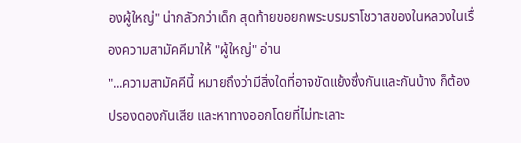องผู้ใหญ่" น่ากลัวกว่าเด็ก สุดท้ายขอยกพระบรมราโชวาสของในหลวงในเรื่องความสามัคคีมาให้ "ผู้ใหญ่" อ่าน
"...ความสามัคคีนี้ หมายถึงว่ามีสิ่งใดที่อาจขัดแย้งซึ่งกันและกันบ้าง ก็ต้องปรองดองกันเสีย และหาทางออกโดยที่ไม่ทะเลาะ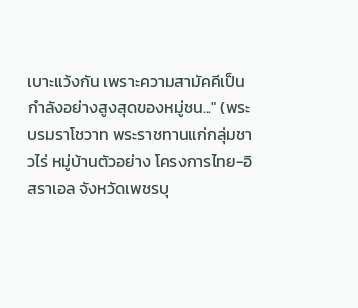เบาะแว้งกัน เพราะความสามัคคีเป็นกำลังอย่างสูงสุดของหมู่ชน..." (พระบรมราโชวาท พระราชทานแก่กลุ่มชาวไร่ หมู่บ้านตัวอย่าง โครงการไทย-อิสราเอล จังหวัดเพชรบุ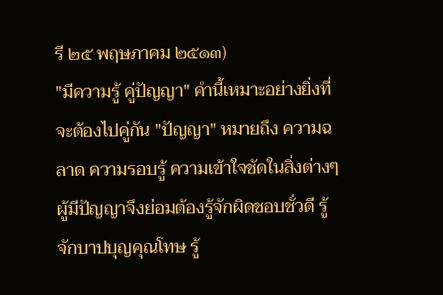รี ๒๕ พฤษภาคม ๒๕๑๓)
"มีความรู้ คู่ปัญญา" คำนี้เหมาะอย่างยิ่งที่จะต้องไปคู่กัน "ปัญญา" หมายถึง ความฉลาด ความรอบรู้ ความเข้าใจชัดในสิ่งต่างๆ ผู้มีปัญญาจึงย่อมต้องรู้จักผิดชอบชั่วดี รู้จักบาปบุญคุณโทษ รู้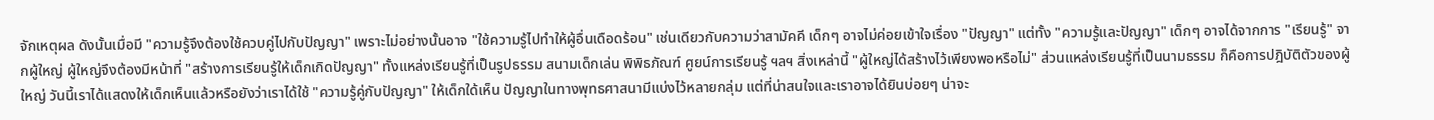จักเหตุผล ดังนั้นเมื่อมี "ความรู้จึงต้องใช้ควบคู่ไปกับปัญญา" เพราะไม่อย่างนั้นอาจ "ใช้ความรู้ไปทำให้ผู้อื่นเดือดร้อน" เช่นเดียวกับความว่าสามัคคี เด็กๆ อาจไม่ค่อยเข้าใจเรื่อง "ปัญญา" แต่ทั้ง "ความรู้และปัญญา" เด็กๆ อาจได้จากการ "เรียนรู้" จากผู้ใหญ่ ผู้ใหญ่จึงต้องมีหน้าที่ "สร้างการเรียนรู้ให้เด็กเกิดปัญญา" ทั้งแหล่งเรียนรู้ที่เป็นรูปธรรม สนามเด็กเล่น พิพิธภัณฑ์ ศูยน์การเรียนรู้ ฯลฯ สิ่งเหล่านี้ "ผู้ใหญ่ได้สร้างไว้เพียงพอหรือไม่" ส่วนแหล่งเรียนรู้ที่เป็นนามธรรม ก็คือการปฎิบัติตัวของผู้ใหญ่ วันนี้เราได้แสดงให้เด็กเห็นแล้วหรือยังว่าเราได้ใช้ "ความรู้คู่กับปัญญา" ให้เด็กใด้เห็น ปัญญาในทางพุทธศาสนามีแบ่งไว้หลายกลุ่ม แต่ที่น่าสนใจและเราอาจได้ยินบ่อยๆ น่าจะ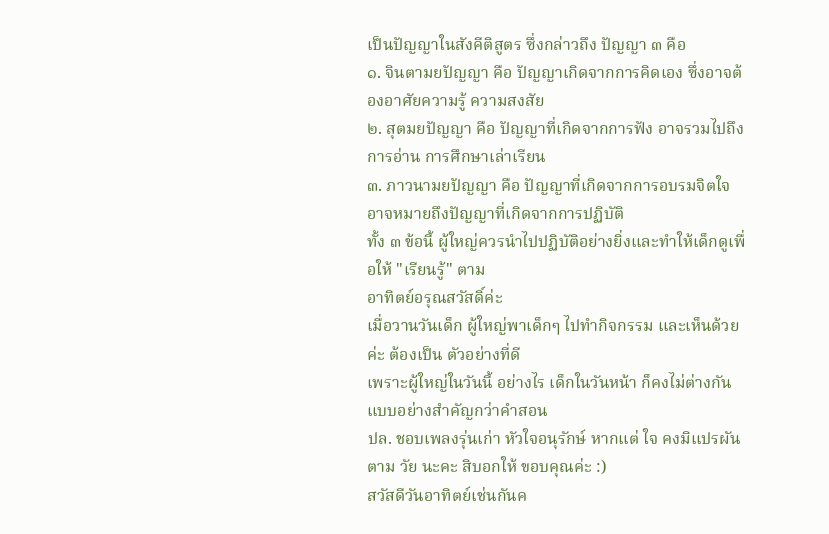เป็นปัญญาในสังคีติสูตร ซึ่งกล่าวถึง ปัญญา ๓ คือ
๑. จินตามยปัญญา คือ ปัญญาเกิดจากการคิดเอง ซึ่งอาจต้องอาศัยความรู้ ความสงสัย
๒. สุตมยปัญญา คือ ปัญญาที่เกิดจากการฟัง อาจรวมไปถึงการอ่าน การศึกษาเล่าเรียน
๓. ภาวนามยปัญญา คือ ปัญญาที่เกิดจากการอบรมจิตใจ อาจหมายถึงปัญญาที่เกิดจากการปฏิบัติ
ทั้ง ๓ ข้อนี้ ผู้ใหญ่ควรนำไปปฏิบัติอย่างยิ่งและทำให้เด็กดูเพื่อให้ "เรียนรู้" ตาม
อาทิตย์อรุณสวัสดิ์ค่ะ
เมื่อวานวันเด็ก ผู้ใหญ่พาเด็กๆ ไปทำกิจกรรม และเห็นด้วยค่ะ ต้องเป็น ตัวอย่างที่ดี
เพราะผู้ใหญ่ในวันนี้ อย่างไร เด็กในวันหน้า ก็คงไม่ต่างกัน แบบอย่างสำคัญกว่าคำสอน
ปล. ชอบเพลงรุ่นเก่า หัวใจอนุรักษ์ หากแต่ ใจ คงมิแปรผันตาม วัย นะคะ สิบอกให้ ขอบคุณค่ะ :)
สวัสดีวันอาทิตย์เช่นกันค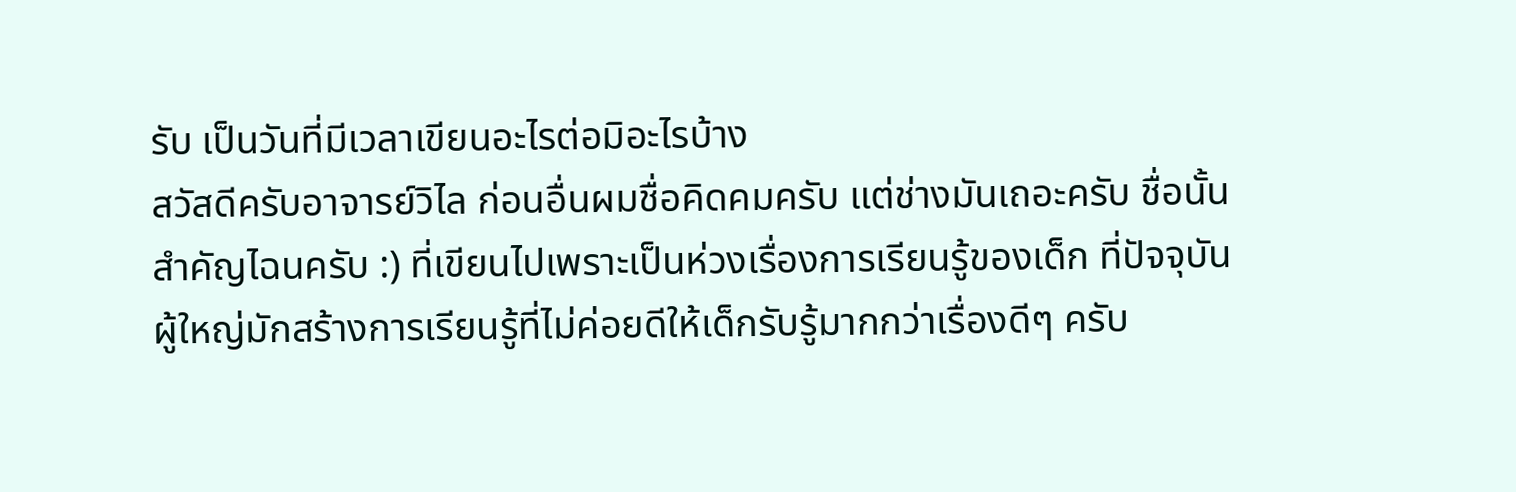รับ เป็นวันที่มีเวลาเขียนอะไรต่อมิอะไรบ้าง
สวัสดีครับอาจารย์วิไล ก่อนอื่นผมชื่อคิดคมครับ แต่ช่างมันเถอะครับ ชื่อนั้นสำคัญไฉนครับ :) ที่เขียนไปเพราะเป็นห่วงเรื่องการเรียนรู้ของเด็ก ที่ปัจจุบันผู้ใหญ่มักสร้างการเรียนรู้ที่ไม่ค่อยดีให้เด็กรับรู้มากกว่าเรื่องดีๆ ครับ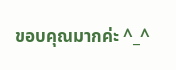ขอบคุณมากค่ะ ^_^